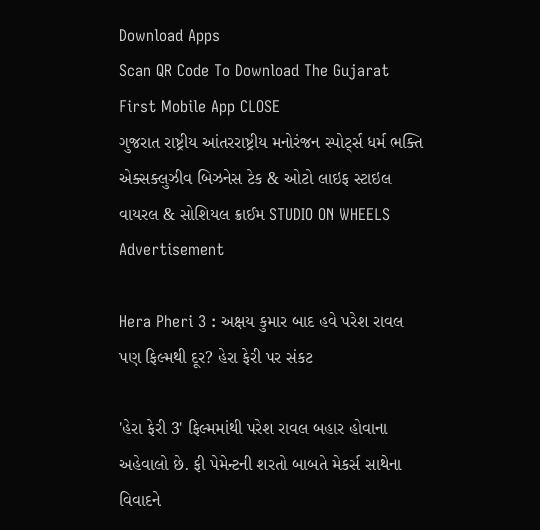Download Apps
Scan QR Code To Download The Gujarat First Mobile App CLOSE
ગુજરાત રાષ્ટ્રીય આંતરરાષ્ટ્રીય મનોરંજન સ્પોર્ટ્સ ધર્મ ભક્તિ એક્સક્લુઝીવ બિઝનેસ ટેક & ઓટો લાઇફ સ્ટાઇલ વાયરલ & સોશિયલ ક્રાઈમ STUDIO ON WHEELS
Advertisement

Hera Pheri 3 : અક્ષય કુમાર બાદ હવે પરેશ રાવલ પણ ફિલ્મથી દૂર? હેરા ફેરી પર સંકટ

'હેરા ફેરી 3' ફિલ્મમાંથી પરેશ રાવલ બહાર હોવાના અહેવાલો છે. ફી પેમેન્ટની શરતો બાબતે મેકર્સ સાથેના વિવાદને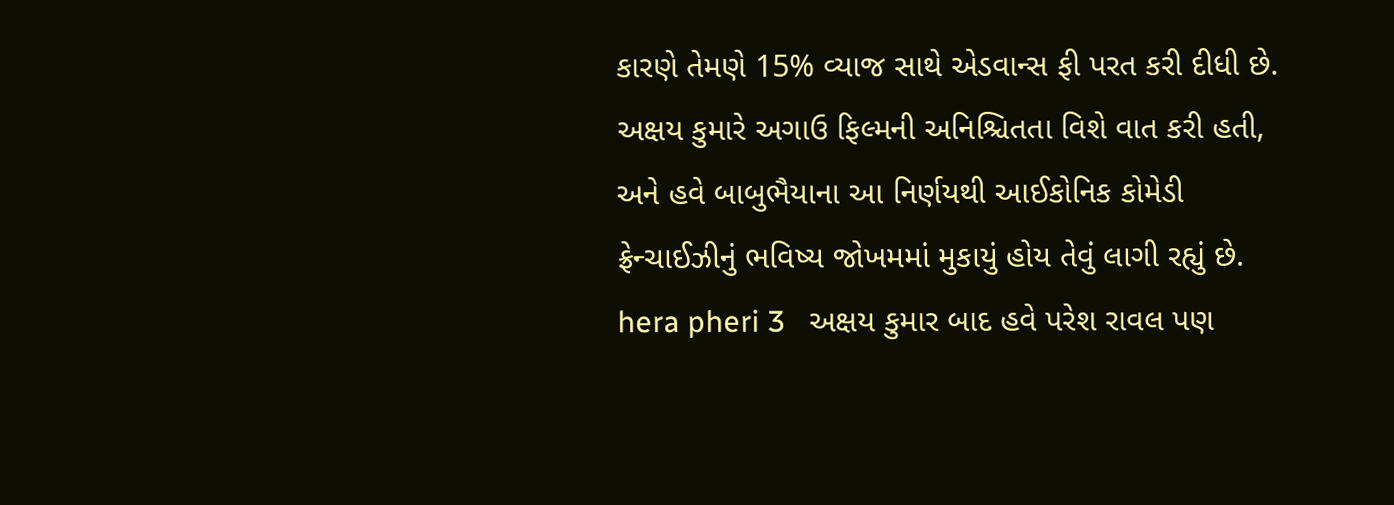કારણે તેમણે 15% વ્યાજ સાથે એડવાન્સ ફી પરત કરી દીધી છે. અક્ષય કુમારે અગાઉ ફિલ્મની અનિશ્ચિતતા વિશે વાત કરી હતી, અને હવે બાબુભૈયાના આ નિર્ણયથી આઈકોનિક કોમેડી ફ્રેન્ચાઈઝીનું ભવિષ્ય જોખમમાં મુકાયું હોય તેવું લાગી રહ્યું છે.
hera pheri 3   અક્ષય કુમાર બાદ હવે પરેશ રાવલ પણ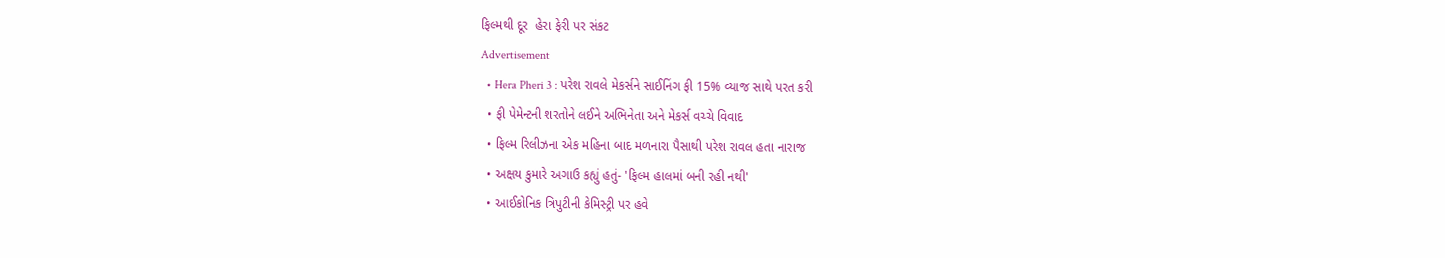ફિલ્મથી દૂર  હેરા ફેરી પર સંકટ
Advertisement
  • Hera Pheri 3 : પરેશ રાવલે મેકર્સને સાઈનિંગ ફી 15% વ્યાજ સાથે પરત કરી
  • ફી પેમેન્ટની શરતોને લઈને અભિનેતા અને મેકર્સ વચ્ચે વિવાદ
  • ફિલ્મ રિલીઝના એક મહિના બાદ મળનારા પૈસાથી પરેશ રાવલ હતા નારાજ
  • અક્ષય કુમારે અગાઉ કહ્યું હતું- 'ફિલ્મ હાલમાં બની રહી નથી'
  • આઈકોનિક ત્રિપુટીની કેમિસ્ટ્રી પર હવે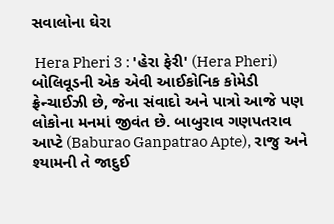સવાલોના ઘેરા

 Hera Pheri 3 : 'હેરા ફેરી' (Hera Pheri) બોલિવૂડની એક એવી આઈકોનિક કોમેડી ફ્રેન્ચાઈઝી છે, જેના સંવાદો અને પાત્રો આજે પણ લોકોના મનમાં જીવંત છે. બાબુરાવ ગણપતરાવ આપ્ટે (Baburao Ganpatrao Apte), રાજુ અને શ્યામની તે જાદુઈ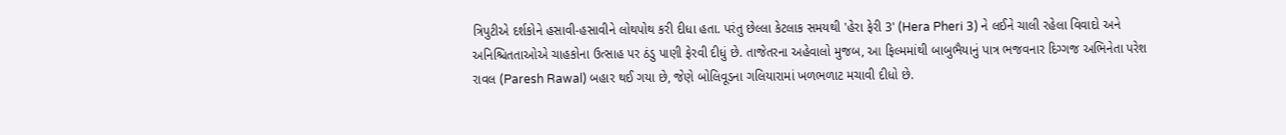ત્રિપુટીએ દર્શકોને હસાવી-હસાવીને લોથપોથ કરી દીધા હતા. પરંતુ છેલ્લા કેટલાક સમયથી 'હેરા ફેરી 3' (Hera Pheri 3) ને લઈને ચાલી રહેલા વિવાદો અને અનિશ્ચિતતાઓએ ચાહકોના ઉત્સાહ પર ઠંડુ પાણી ફેરવી દીધું છે. તાજેતરના અહેવાલો મુજબ, આ ફિલ્મમાંથી બાબુભૈયાનું પાત્ર ભજવનાર દિગ્ગજ અભિનેતા પરેશ રાવલ (Paresh Rawal) બહાર થઈ ગયા છે, જેણે બોલિવૂડના ગલિયારામાં ખળભળાટ મચાવી દીધો છે.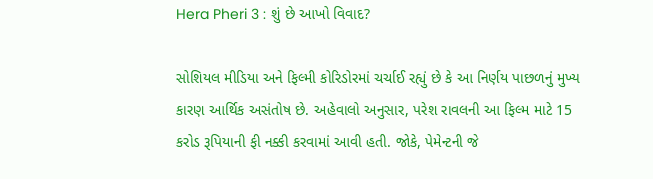Hera Pheri 3 : શું છે આખો વિવાદ?

સોશિયલ મીડિયા અને ફિલ્મી કોરિડોરમાં ચર્ચાઈ રહ્યું છે કે આ નિર્ણય પાછળનું મુખ્ય કારણ આર્થિક અસંતોષ છે. અહેવાલો અનુસાર, પરેશ રાવલની આ ફિલ્મ માટે 15 કરોડ રૂપિયાની ફી નક્કી કરવામાં આવી હતી. જોકે, પેમેન્ટની જે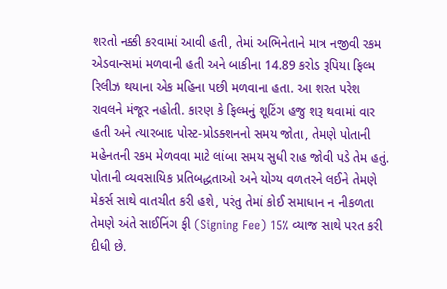શરતો નક્કી કરવામાં આવી હતી, તેમાં અભિનેતાને માત્ર નજીવી રકમ એડવાન્સમાં મળવાની હતી અને બાકીના 14.89 કરોડ રૂપિયા ફિલ્મ રિલીઝ થયાના એક મહિના પછી મળવાના હતા. આ શરત પરેશ રાવલને મંજૂર નહોતી. કારણ કે ફિલ્મનું શૂટિંગ હજુ શરૂ થવામાં વાર હતી અને ત્યારબાદ પોસ્ટ-પ્રોડક્શનનો સમય જોતા, તેમણે પોતાની મહેનતની રકમ મેળવવા માટે લાંબા સમય સુધી રાહ જોવી પડે તેમ હતું. પોતાની વ્યવસાયિક પ્રતિબદ્ધતાઓ અને યોગ્ય વળતરને લઈને તેમણે મેકર્સ સાથે વાતચીત કરી હશે, પરંતુ તેમાં કોઈ સમાધાન ન નીકળતા તેમણે અંતે સાઈનિંગ ફી (Signing Fee) 15% વ્યાજ સાથે પરત કરી દીધી છે.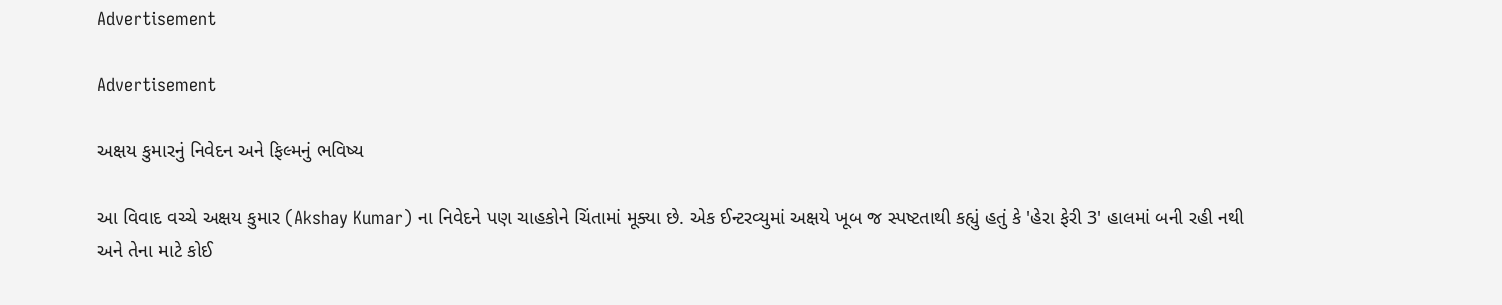Advertisement

Advertisement

અક્ષય કુમારનું નિવેદન અને ફિલ્મનું ભવિષ્ય

આ વિવાદ વચ્ચે અક્ષય કુમાર (Akshay Kumar) ના નિવેદને પણ ચાહકોને ચિંતામાં મૂક્યા છે. એક ઈન્ટરવ્યુમાં અક્ષયે ખૂબ જ સ્પષ્ટતાથી કહ્યું હતું કે 'હેરા ફેરી 3' હાલમાં બની રહી નથી અને તેના માટે કોઈ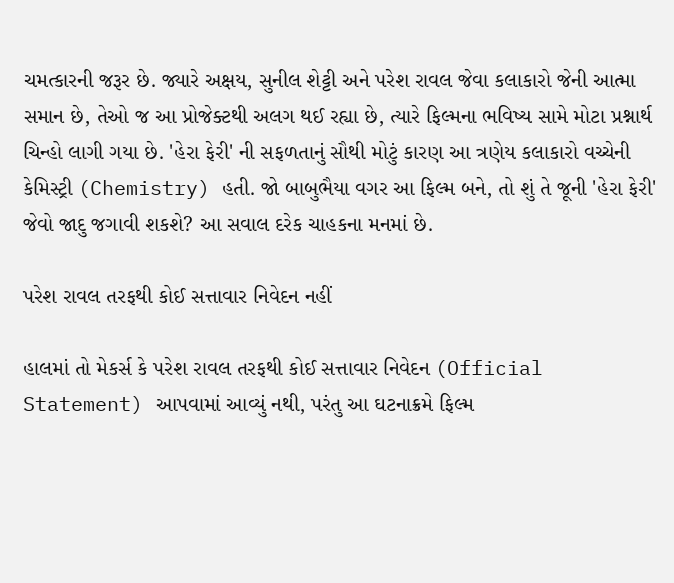ચમત્કારની જરૂર છે. જ્યારે અક્ષય, સુનીલ શેટ્ટી અને પરેશ રાવલ જેવા કલાકારો જેની આત્મા સમાન છે, તેઓ જ આ પ્રોજેક્ટથી અલગ થઈ રહ્યા છે, ત્યારે ફિલ્મના ભવિષ્ય સામે મોટા પ્રશ્નાર્થ ચિન્હો લાગી ગયા છે. 'હેરા ફેરી' ની સફળતાનું સૌથી મોટું કારણ આ ત્રણેય કલાકારો વચ્ચેની કેમિસ્ટ્રી (Chemistry) હતી. જો બાબુભૈયા વગર આ ફિલ્મ બને, તો શું તે જૂની 'હેરા ફેરી' જેવો જાદુ જગાવી શકશે? આ સવાલ દરેક ચાહકના મનમાં છે.

પરેશ રાવલ તરફથી કોઈ સત્તાવાર નિવેદન નહીં

હાલમાં તો મેકર્સ કે પરેશ રાવલ તરફથી કોઈ સત્તાવાર નિવેદન (Official Statement) આપવામાં આવ્યું નથી, પરંતુ આ ઘટનાક્રમે ફિલ્મ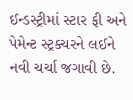ઈન્ડસ્ટ્રીમાં સ્ટાર ફી અને પેમેન્ટ સ્ટ્રક્ચરને લઈને નવી ચર્ચા જગાવી છે.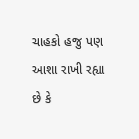ચાહકો હજુ પણ આશા રાખી રહ્યા છે કે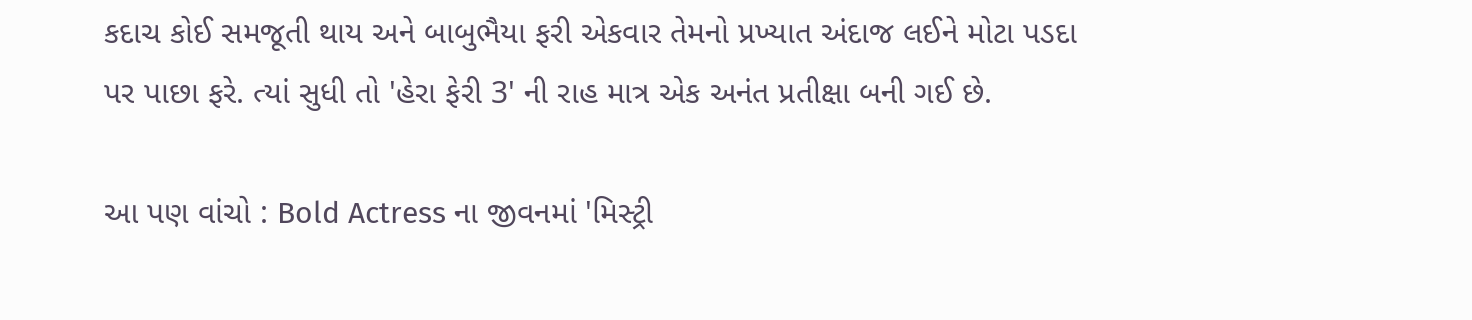કદાચ કોઈ સમજૂતી થાય અને બાબુભૈયા ફરી એકવાર તેમનો પ્રખ્યાત અંદાજ લઈને મોટા પડદા પર પાછા ફરે. ત્યાં સુધી તો 'હેરા ફેરી 3' ની રાહ માત્ર એક અનંત પ્રતીક્ષા બની ગઈ છે.

આ પણ વાંચો : Bold Actress ના જીવનમાં 'મિસ્ટ્રી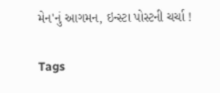મેન'નું આગમન, ઇન્સ્ટા પોસ્ટની ચર્ચા !

Tags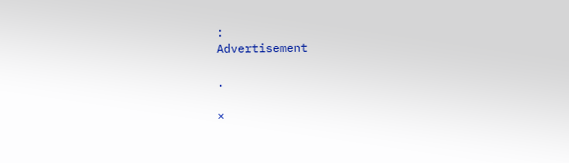:
Advertisement

.

×